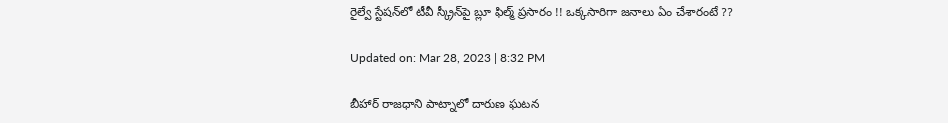రైల్వే స్టేషన్‌లో టీవీ స్క్రీన్‌పై బ్లూ ఫిల్మ్‌ ప్రసారం !! ఒక్కసారిగా జనాలు ఏం చేశారంటే ??

Updated on: Mar 28, 2023 | 8:32 PM

బీహార్ రాజధాని పాట్నాలో దారుణ ఘటన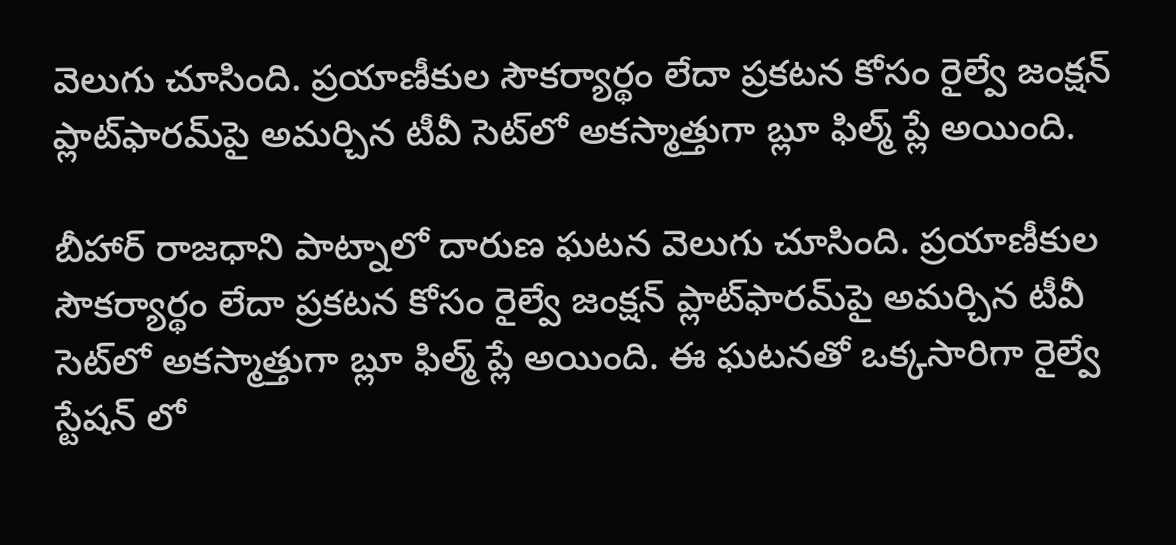వెలుగు చూసింది. ప్రయాణీకుల సౌకర్యార్థం లేదా ప్రకటన కోసం రైల్వే జంక్షన్ ప్లాట్‌ఫారమ్‌పై అమర్చిన టీవీ సెట్‌లో అకస్మాత్తుగా బ్లూ ఫిల్మ్ ప్లే అయింది.

బీహార్ రాజధాని పాట్నాలో దారుణ ఘటన వెలుగు చూసింది. ప్రయాణీకుల సౌకర్యార్థం లేదా ప్రకటన కోసం రైల్వే జంక్షన్ ప్లాట్‌ఫారమ్‌పై అమర్చిన టీవీ సెట్‌లో అకస్మాత్తుగా బ్లూ ఫిల్మ్ ప్లే అయింది. ఈ ఘటనతో ఒక్కసారిగా రైల్వే స్టేషన్ లో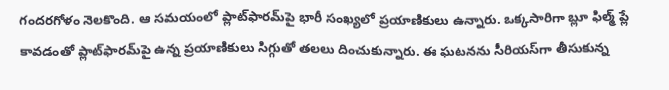గందరగోళం నెలకొంది. ఆ సమయంలో ప్లాట్‌ఫారమ్‌పై భారీ సంఖ్యలో ప్రయాణికులు ఉన్నారు. ఒక్కసారిగా బ్లూ ఫిల్మ్ ప్లే కావడంతో ప్లాట్‌ఫారమ్‌పై ఉన్న ప్రయాణికులు సిగ్గుతో తలలు దించుకున్నారు. ఈ ఘటనను సీరియస్‌గా తీసుకున్న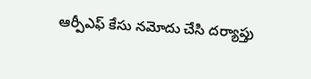ఆర్పీఎఫ్ కేసు నమోదు చేసి దర్యాప్తు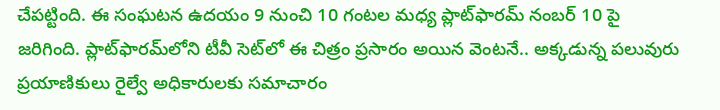చేపట్టింది. ఈ సంఘటన ఉదయం 9 నుంచి 10 గంటల మధ్య ప్లాట్‌ఫారమ్ నంబర్ 10 పై జరిగింది. ప్లాట్‌ఫారమ్‌లోని టీవీ సెట్‌లో ఈ చిత్రం ప్రసారం అయిన వెంటనే.. అక్కడున్న పలువురు ప్రయాణికులు రైల్వే అధికారులకు సమాచారం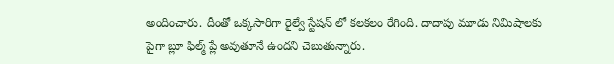అందించారు. దీంతో ఒక్కసారిగా రైల్వే స్టేషన్ లో కలకలం రేగింది. దాదాపు మూడు నిమిషాలకు పైగా బ్లూ ఫిల్మ్ ప్లే అవుతూనే ఉందని చెబుతున్నారు.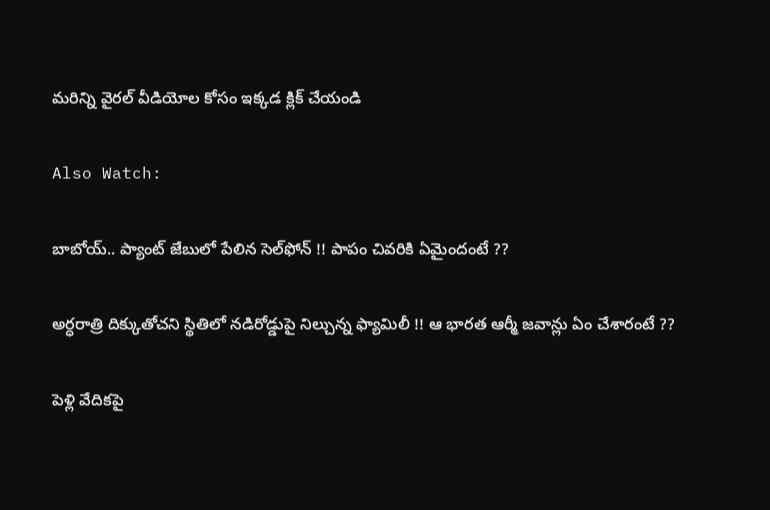మరిన్ని వైరల్ వీడియోల కోసం ఇక్కడ క్లిక్ చేయండి

Also Watch:

బాబోయ్.. ప్యాంట్ జేబులో పేలిన సెల్‌ఫోన్ !! పాపం చివరికి ఏమైందంటే ??

అర్ధరాత్రి దిక్కుతోచని స్థితిలో నడిరోడ్డుపై నిల్చున్న ఫ్యామిలీ !! ఆ భారత ఆర్మీ జవాన్లు ఏం చేశారంటే ??

పెళ్లి వేదికపై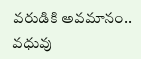వరుడికి అవమానం.. వధువు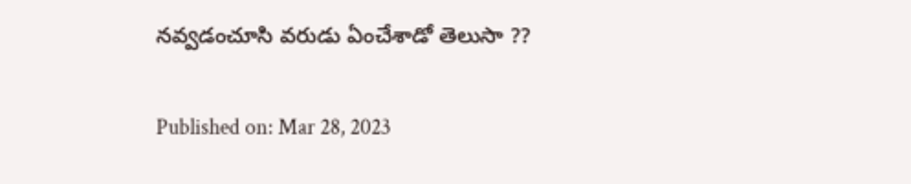నవ్వడంచూసి వరుడు ఏంచేశాడో తెలుసా ??

Published on: Mar 28, 2023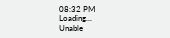08:32 PM
Loading...
Unable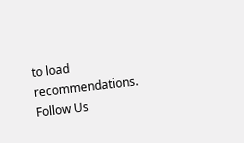to load recommendations.
Follow Us